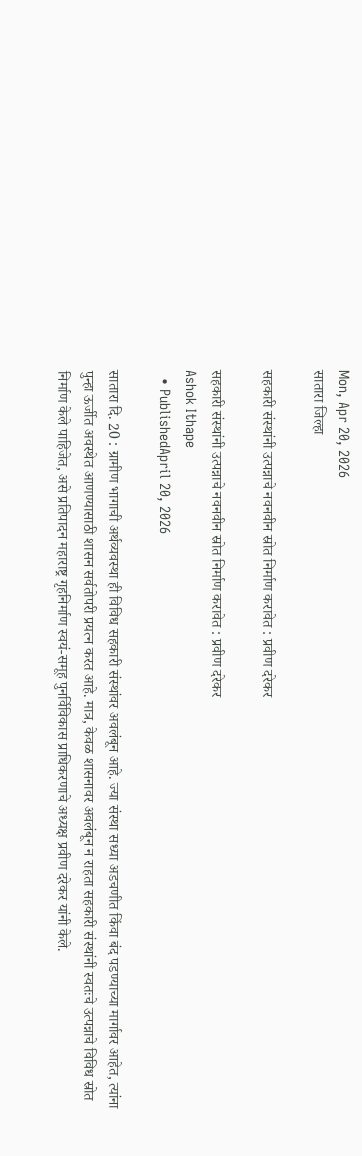Mon, Apr 20, 2026
सातारा जिल्हा

सहकारी संस्थांनी उत्पन्नाचे नवनवीन स्रोत निर्माण करावेत : प्रवीण दरेकर

सहकारी संस्थांनी उत्पन्नाचे नवनवीन स्रोत निर्माण करावेत : प्रवीण दरेकर
Ashok Ithape
  • PublishedApril 20, 2026

सातारा दि. 20 : ग्रामीण भागाची अर्थव्यवस्था ही विविध सहकारी संस्थांवर अवलंबून आहे. ज्या संस्था सध्या अडचणीत किंवा बंद पडण्याच्या मार्गावर आहेत, त्यांना पुन्हा ऊर्जीत अवस्थेत आणण्यासाठी शासन सर्वतोपरी प्रयत्न करत आहे. मात्र, केवळ शासनावर अवलंबून न राहता सहकारी संस्थांनी स्वतःचे उत्पन्नाचे विविध स्रोत निर्माण केले पाहिजेत, असे प्रतिपादन महाराष्ट्र गृहनिर्माण स्वयं-समूह पुनर्विविकास प्राधिकरणाचे अध्यक्ष प्रवीण दरेकर यांनी केले.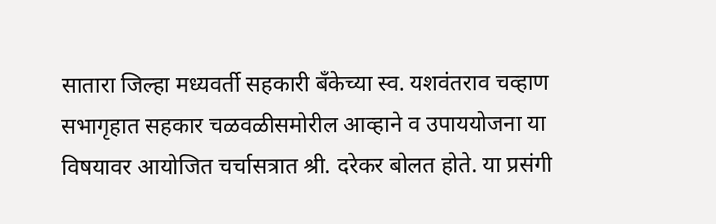सातारा जिल्हा मध्यवर्ती सहकारी बँकेच्या स्व. यशवंतराव चव्हाण सभागृहात सहकार चळवळीसमोरील आव्हाने व उपाययोजना या विषयावर आयोजित चर्चासत्रात श्री. दरेकर बोलत होते. या प्रसंगी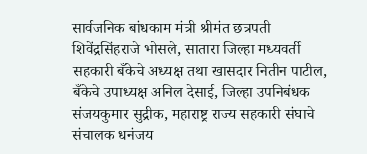सार्वजनिक बांधकाम मंत्री श्रीमंत छत्रपती शिवेंद्रसिंहराजे भोसले, सातारा जिल्हा मध्यवर्ती सहकारी बँकेचे अध्यक्ष तथा खासदार नितीन पाटील, बँकेचे उपाध्यक्ष अनिल देसाई, जिल्हा उपनिबंधक संजयकुमार सुद्रीक, महाराष्ट्र राज्य सहकारी संघाचे संचालक धनंजय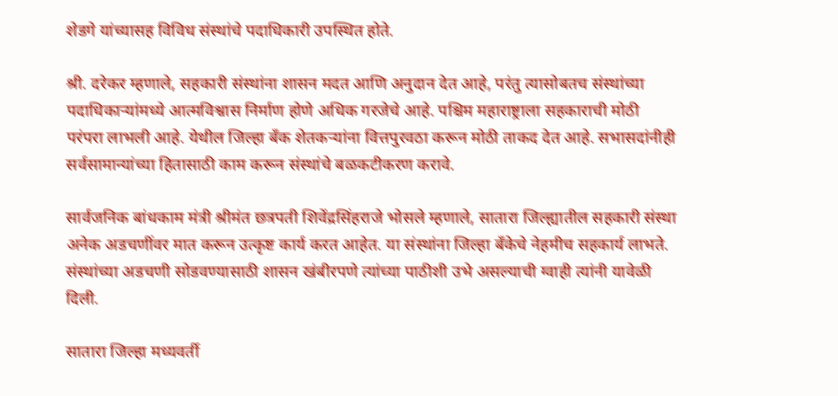शेडगे यांच्यासह विविध संस्थांचे पदाधिकारी उपस्थित होते.

श्री. दरेकर म्हणाले, सहकारी संस्थांना शासन मदत आणि अनुदान देत आहे, परंतु त्यासोबतच संस्थांच्या पदाधिकाऱ्यांमध्ये आत्मविश्वास निर्माण होणे अधिक गरजेचे आहे. पश्चिम महाराष्ट्राला सहकाराची मोठी परंपरा लाभली आहे. येथील जिल्हा बँक शेतकऱ्यांना वित्तपुरवठा करून मोठी ताकद देत आहे. सभासदांनीही सर्वसामान्यांच्या हितासाठी काम करून संस्थांचे बळकटीकरण करावे.

सार्वजनिक बांधकाम मंत्री श्रीमंत छत्रपती शिवेंद्रसिंहराजे भोसले म्हणाले, सातारा जिल्ह्यातील सहकारी संस्था अनेक अडचणींवर मात करून उत्कृष्ट कार्य करत आहेत. या संस्थांना जिल्हा बँकेचे नेहमीच सहकार्य लाभते. संस्थांच्या अडचणी सोडवण्यासाठी शासन खंबीरपणे त्यांच्या पाठीशी उभे असल्याची ग्वाही त्यांनी यावेळी दिली.

सातारा जिल्हा मध्यवर्ती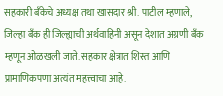सहकारी बँकेचे अध्यक्ष तथा खासदार श्री. पाटील म्हणाले, जिल्हा बँक ही जिल्ह्याची अर्थवाहिनी असून देशात अग्रणी बँक म्हणून ओळखली जाते. सहकार क्षेत्रात शिस्त आणि प्रामाणिकपणा अत्यंत महत्त्वाचा आहे.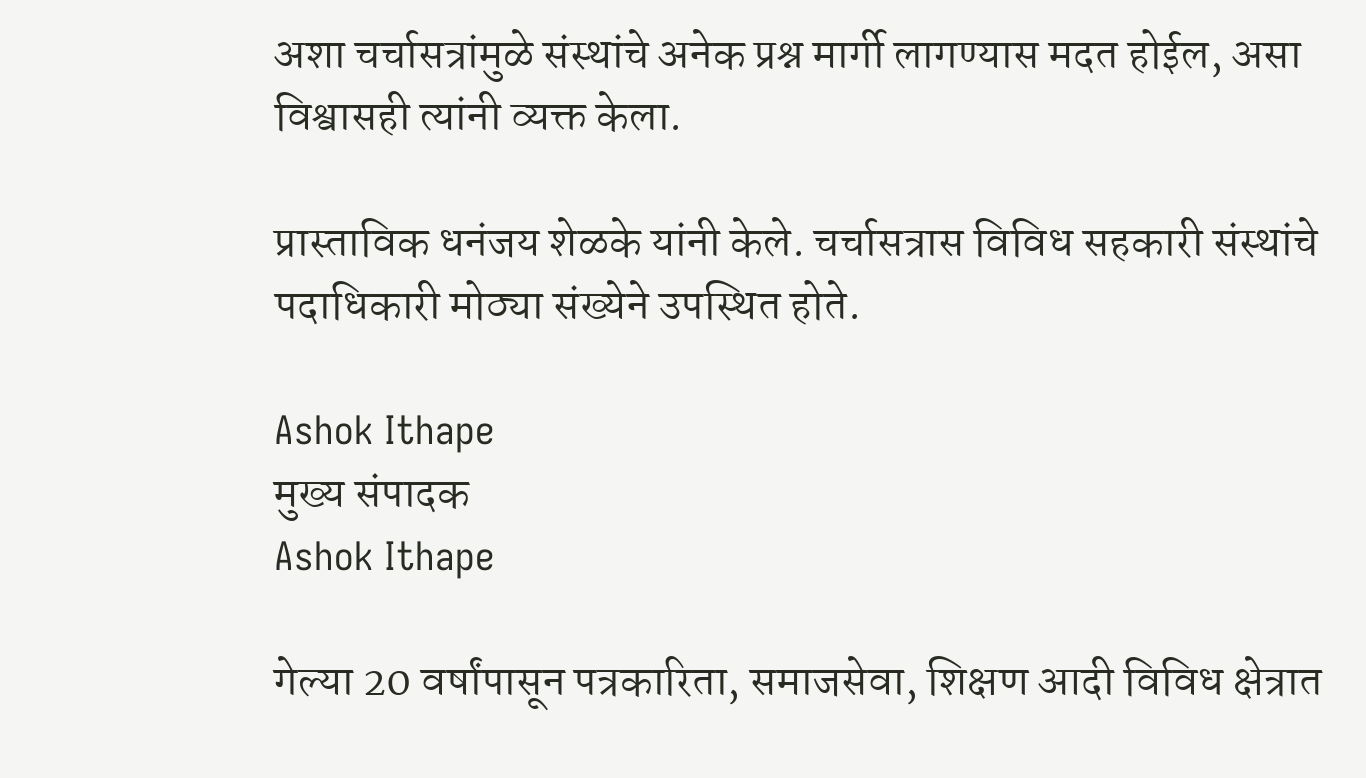अशा चर्चासत्रांमुळे संस्थांचे अनेक प्रश्न मार्गी लागण्यास मदत होईल, असा विश्वासही त्यांनी व्यक्त केला.

प्रास्ताविक धनंजय शेळके यांनी केले. चर्चासत्रास विविध सहकारी संस्थांचे पदाधिकारी मोठ्या संख्येने उपस्थित होते.

Ashok Ithape
मुख्य संपादक
Ashok Ithape

गेल्या 20 वर्षांपासून पत्रकारिता, समाजसेवा, शिक्षण आदी विविध क्षेत्रात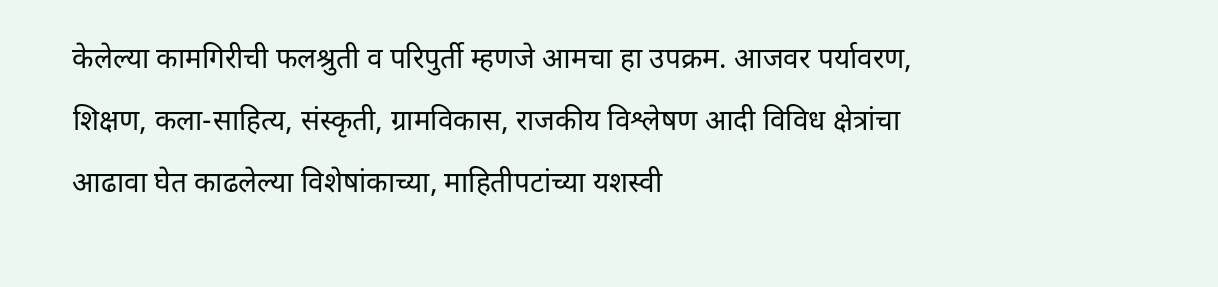केलेल्या कामगिरीची फलश्रुती व परिपुर्ती म्हणजे आमचा हा उपक्रम. आजवर पर्यावरण, शिक्षण, कला-साहित्य, संस्कृती, ग्रामविकास, राजकीय विश्लेषण आदी विविध क्षेत्रांचा आढावा घेत काढलेल्या विशेषांकाच्या, माहितीपटांच्या यशस्वी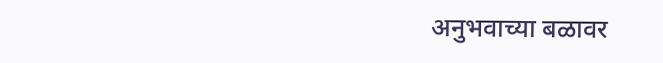अनुभवाच्या बळावर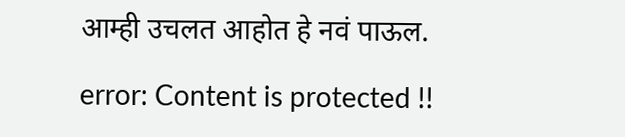आम्ही उचलत आहोत हे नवं पाऊल.

error: Content is protected !!